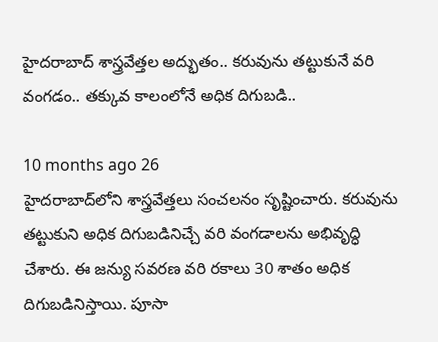హైదరాబాద్ శాస్త్రవేత్తల అద్భుతం.. కరువును తట్టుకునే వరి వంగడం.. తక్కువ కాలంలోనే అధిక దిగుబడి..

10 months ago 26
హైదరాబాద్‌లోని శాస్త్రవేత్తలు సంచలనం సృష్టించారు. కరువును తట్టుకుని అధిక దిగుబడినిచ్చే వరి వంగడాలను అభివృద్ధి చేశారు. ఈ జన్యు సవరణ వరి రకాలు 30 శాతం అధిక దిగుబడినిస్తాయి. పూసా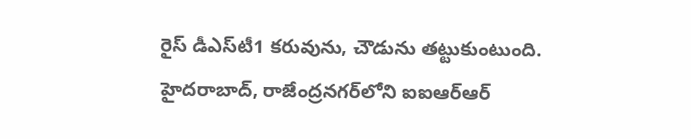రైస్‌ డీఎస్‌టీ1 కరువును, చౌడును తట్టుకుంటుంది. హైదరాబాద్, రాజేంద్రనగర్‌లోని ఐఐఆర్‌ఆర్‌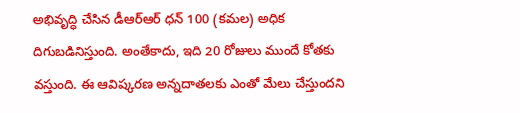అభివృద్ధి చేసిన డీఆర్‌ఆర్‌ ధన్‌ 100 (కమల) అధిక దిగుబడినిస్తుంది. అంతేకాదు, ఇది 20 రోజులు ముందే కోతకు వస్తుంది. ఈ ఆవిష్కరణ అన్నదాతలకు ఎంతో మేలు చేస్తుందని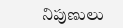నిపుణులు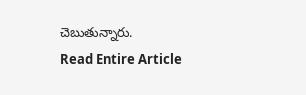చెబుతున్నారు.
Read Entire Article